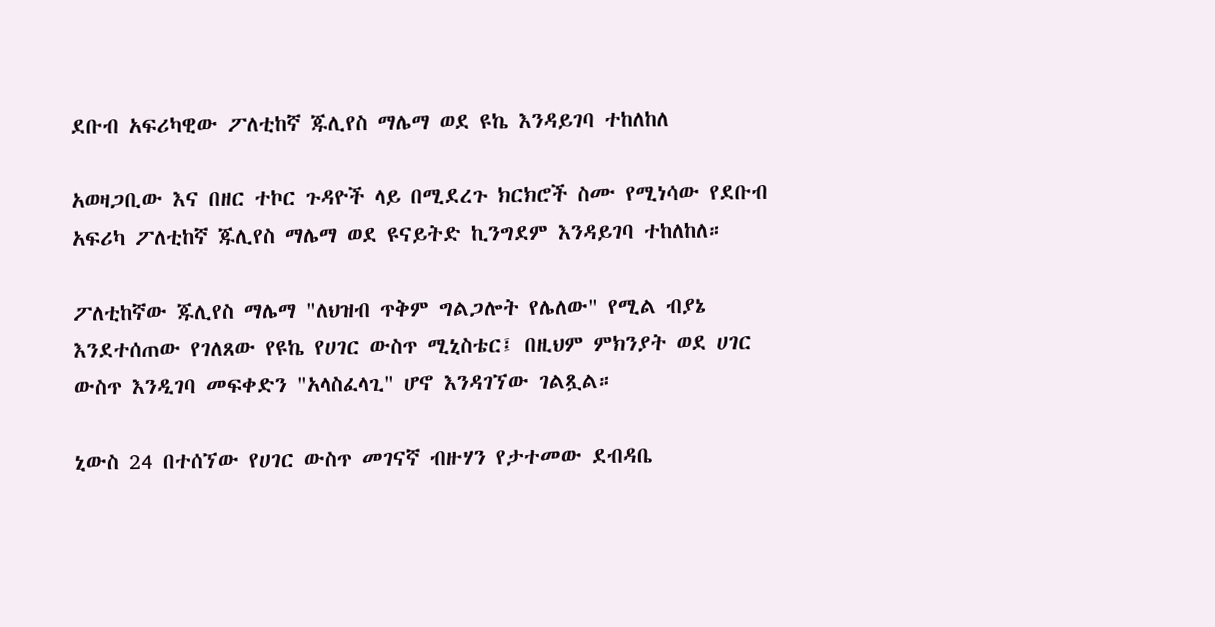ደቡብ አፍሪካዊው ፖለቲከኛ ጁሊየስ ማሌማ ወደ ዩኬ እንዳይገባ ተከለከለ

አወዛጋቢው እና በዘር ተኮር ጉዳዮች ላይ በሚደረጉ ክርክሮች ስሙ የሚነሳው የደቡብ አፍሪካ ፖለቲከኛ ጁሊየስ ማሌማ ወደ ዩናይትድ ኪንግደም እንዳይገባ ተከለከለ።

ፖለቲከኛው ጁሊየስ ማሌማ "ለህዝብ ጥቅም ግልጋሎት የሌለው" የሚል ብያኔ እንደተሰጠው የገለጸው የዩኬ የሀገር ውስጥ ሚኒስቴር፤ በዚህም ምክንያት ወደ ሀገር ውስጥ እንዲገባ መፍቀድን "አላስፈላጊ" ሆኖ እንዳገኘው ገልጿል።

ኒውስ 24 በተሰኘው የሀገር ውስጥ መገናኛ ብዙሃን የታተመው ደብዳቤ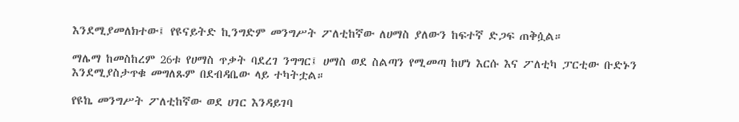እንደሚያመለክተው፤ የዩናይትድ ኪንግድም መንግሥት ፖለቲከኛው ለሀማስ ያለውን ከፍተኛ ድጋፍ ጠቅሷል።

ማሌማ ከመስከረም 26ቱ የሀማስ ጥቃት ባደረገ ንግግር፤ ሀማስ ወደ ስልጣን የሚመጣ ከሆነ እርሱ እና ፖለቲካ ፓርቲው ቡድኑን እንደሚያስታጥቁ መግለጹም በደብዳቤው ላይ ተካትቷል።

የዩኬ መንግሥት ፖለቲከኛው ወደ ሀገር እንዳይገባ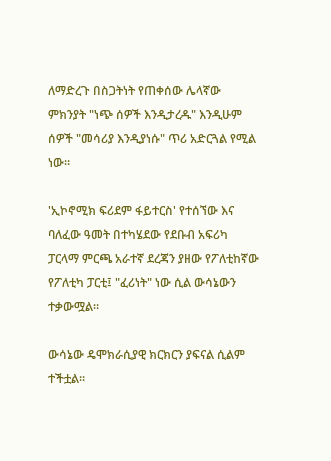ለማድረጉ በስጋትነት የጠቀሰው ሌላኛው ምክንያት "ነጭ ሰዎች እንዲታረዱ" እንዲሁም ሰዎች "መሳሪያ እንዲያነሱ" ጥሪ አድርጓል የሚል ነው።

'ኢኮኖሚክ ፍሪደም ፋይተርስ' የተሰኘው እና ባለፈው ዓመት በተካሄደው የደቡብ አፍሪካ ፓርላማ ምርጫ አራተኛ ደረጃን ያዘው የፖለቲከኛው የፖለቲካ ፓርቲ፤ "ፈሪነት" ነው ሲል ውሳኔውን ተቃውሟል።

ውሳኔው ዴሞክራሲያዊ ክርክርን ያፍናል ሲልም ተችቷል።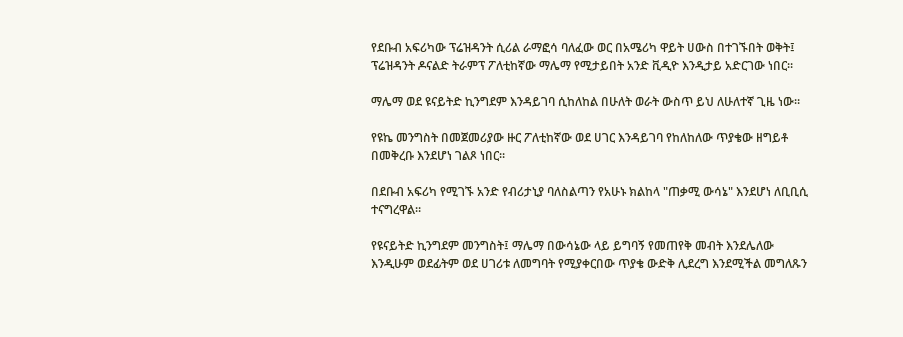የደቡብ አፍሪካው ፕሬዝዳንት ሲሪል ራማፎሳ ባለፈው ወር በአሜሪካ ዋይት ሀውስ በተገኙበት ወቅት፤ ፕሬዝዳንት ዶናልድ ትራምፕ ፖለቲከኛው ማሌማ የሚታይበት አንድ ቪዲዮ እንዲታይ አድርገው ነበር።

ማሌማ ወደ ዩናይትድ ኪንግደም እንዳይገባ ሲከለከል በሁለት ወራት ውስጥ ይህ ለሁለተኛ ጊዜ ነው።

የዩኬ መንግስት በመጀመሪያው ዙር ፖለቲከኛው ወደ ሀገር እንዳይገባ የከለከለው ጥያቄው ዘግይቶ በመቅረቡ እንደሆነ ገልጾ ነበር።

በደቡብ አፍሪካ የሚገኙ አንድ የብሪታኒያ ባለስልጣን የአሁኑ ክልከላ "ጠቃሚ ውሳኔ" እንደሆነ ለቢቢሲ ተናግረዋል።

የዩናይትድ ኪንግደም መንግስት፤ ማሌማ በውሳኔው ላይ ይግባኝ የመጠየቅ መብት እንደሌለው እንዲሁም ወደፊትም ወደ ሀገሪቱ ለመግባት የሚያቀርበው ጥያቄ ውድቅ ሊደረግ እንደሚችል መግለጹን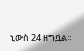ኒውስ 24 ዘግቧል።